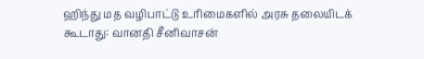ஹிந்து மத வழிபாட்டு உரிமைகளில் அரசு தலையிடக் கூடாது: வானதி சீனிவாசன்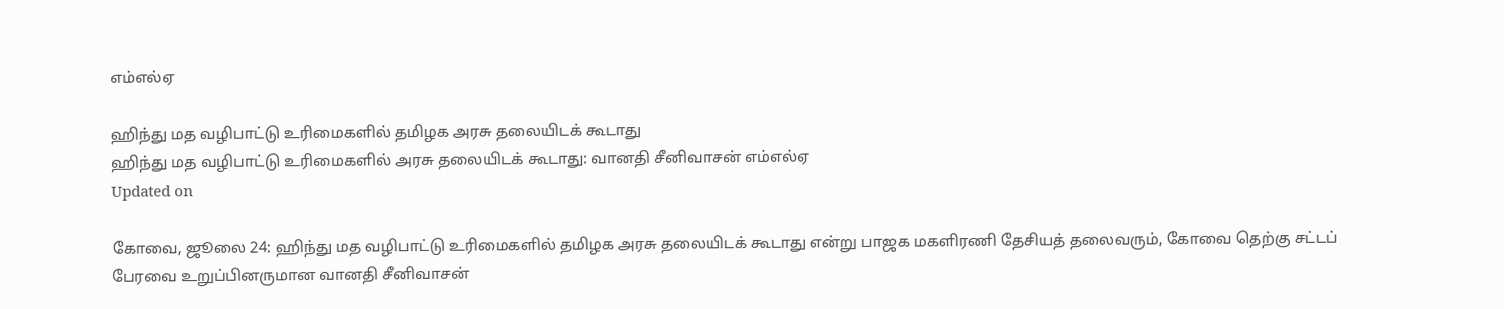எம்எல்ஏ

ஹிந்து மத வழிபாட்டு உரிமைகளில் தமிழக அரசு தலையிடக் கூடாது
ஹிந்து மத வழிபாட்டு உரிமைகளில் அரசு தலையிடக் கூடாது: வானதி சீனிவாசன் எம்எல்ஏ
Updated on

கோவை, ஜூலை 24: ஹிந்து மத வழிபாட்டு உரிமைகளில் தமிழக அரசு தலையிடக் கூடாது என்று பாஜக மகளிரணி தேசியத் தலைவரும், கோவை தெற்கு சட்டப் பேரவை உறுப்பினருமான வானதி சீனிவாசன்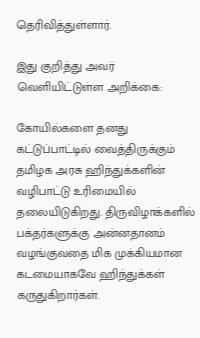தெரிவித்துள்ளார்.

இது குறித்து அவர் வெளியிட்டுள்ள அறிக்கை:

கோயில்களை தனது கட்டுப்பாட்டில் வைத்திருக்கும் தமிழக அரசு ஹிந்துக்களின் வழிபாட்டு உரிமையில் தலையிடுகிறது. திருவிழாக்களில் பக்தர்களுக்கு அன்னதானம் வழங்குவதை மிக முக்கியமான கடமையாகவே ஹிந்துக்கள் கருதுகிறார்கள்.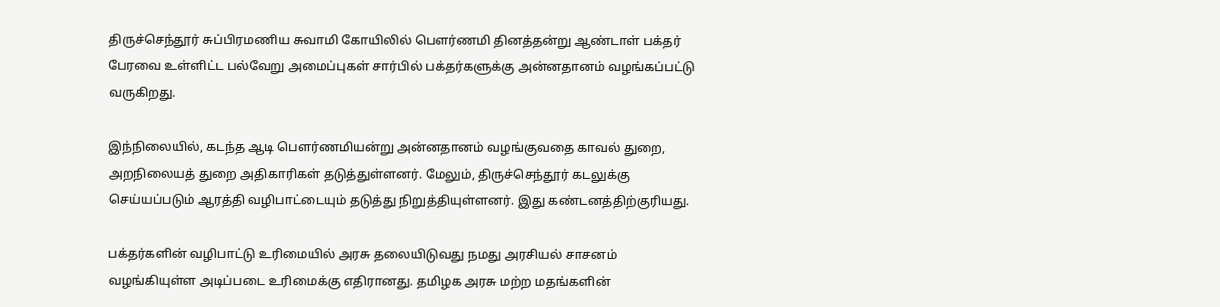திருச்செந்தூர் சுப்பிரமணிய சுவாமி கோயிலில் பௌர்ணமி தினத்தன்று ஆண்டாள் பக்தர் பேரவை உள்ளிட்ட பல்வேறு அமைப்புகள் சார்பில் பக்தர்களுக்கு அன்னதானம் வழங்கப்பட்டு வருகிறது.

இந்நிலையில், கடந்த ஆடி பௌர்ணமியன்று அன்னதானம் வழங்குவதை காவல் துறை, அறநிலையத் துறை அதிகாரிகள் தடுத்துள்ளனர். மேலும், திருச்செந்தூர் கடலுக்கு செய்யப்படும் ஆரத்தி வழிபாட்டையும் தடுத்து நிறுத்தியுள்ளனர். இது கண்டனத்திற்குரியது.

பக்தர்களின் வழிபாட்டு உரிமையில் அரசு தலையிடுவது நமது அரசியல் சாசனம் வழங்கியுள்ள அடிப்படை உரிமைக்கு எதிரானது. தமிழக அரசு மற்ற மதங்களின்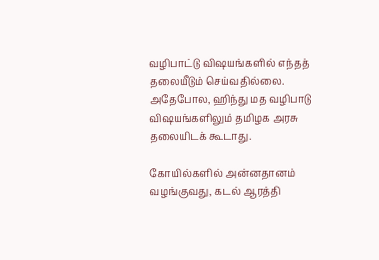வழிபாட்டு விஷயங்களில் எந்தத் தலையீடும் செய்வதில்லை. அதேபோல, ஹிந்து மத வழிபாடு விஷயங்களிலும் தமிழக அரசு தலையிடக் கூடாது.

கோயில்களில் அன்னதானம் வழங்குவது, கடல் ஆரத்தி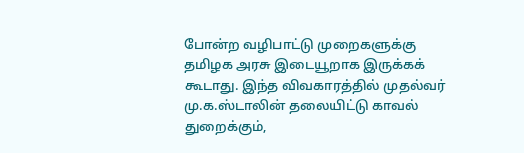போன்ற வழிபாட்டு முறைகளுக்கு தமிழக அரசு இடையூறாக இருக்கக் கூடாது. இந்த விவகாரத்தில் முதல்வர் மு.க.ஸ்டாலின் தலையிட்டு காவல் துறைக்கும்,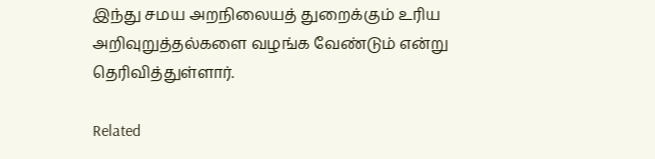இந்து சமய அறநிலையத் துறைக்கும் உரிய அறிவுறுத்தல்களை வழங்க வேண்டும் என்று தெரிவித்துள்ளார்.

Related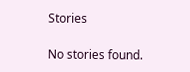Stories

No stories found.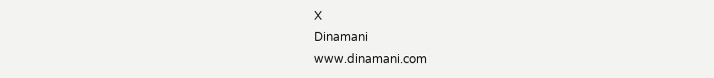X
Dinamani
www.dinamani.com